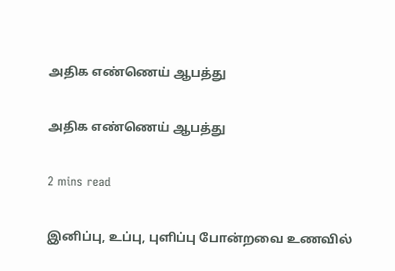அதிக எண்ணெய் ஆபத்து

அதிக எண்ணெய் ஆபத்து

2 mins read

இனிப்பு, உப்பு, புளிப்பு போன்றவை உணவில்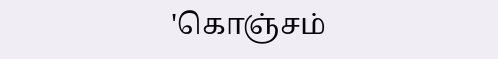'கொஞ்சம்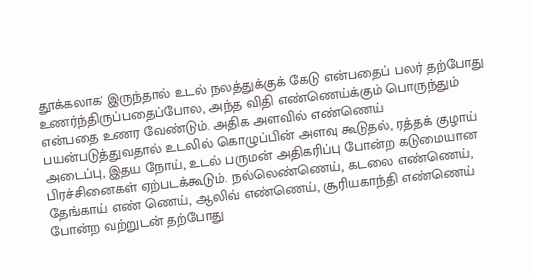தூக்கலாக' இருந்தால் உடல் நலத்துக்குக் கேடு என்பதைப் பலர் தற்போது உணர்ந்திருப்பதைப்போல, அந்த விதி எண்ணெய்க்கும் பொருந்தும் என்பதை உணர வேண்டும். அதிக அளவில் எண்ணெய் பயன்படுத்துவதால் உடலில் கொழுப்பின் அளவு கூடுதல், ரத்தக் குழாய் அடைப்பு, இதய நோய், உடல் பருமன் அதிகரிப்பு போன்ற கடுமையான பிரச்சினைகள் ஏற்படக்கூடும். நல்லெண்ணெய், கடலை எண்ணெய், தேங்காய் எண் ணெய், ஆலிவ் எண்ணெய், சூரியகாந்தி எண்ணெய் போன்ற வற்றுடன் தற்போது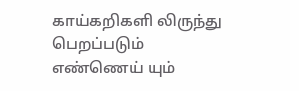காய்கறிகளி லிருந்து பெறப்படும் எண்ணெய் யும்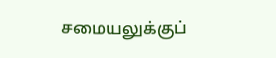சமையலுக்குப்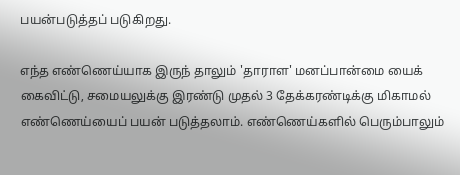பயன்படுத்தப் படுகிறது.

எந்த எண்ணெய்யாக இருந் தாலும் 'தாராள' மனப்பான்மை யைக் கைவிட்டு, சமையலுக்கு இரண்டு முதல் 3 தேக்கரண்டிக்கு மிகாமல் எண்ணெய்யைப் பயன் படுத்தலாம். எண்ணெய்களில் பெரும்பாலும்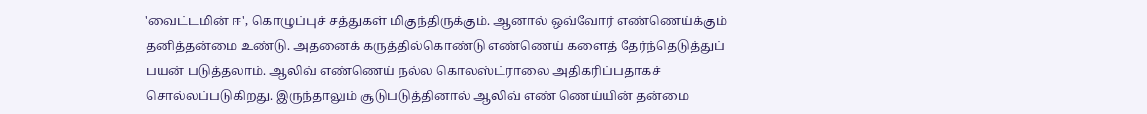'வைட்டமின் ஈ', கொழுப்புச் சத்துகள் மிகுந்திருக்கும். ஆனால் ஒவ்வோர் எண்ணெய்க்கும் தனித்தன்மை உண்டு. அதனைக் கருத்தில்கொண்டு எண்ணெய் களைத் தேர்ந்தெடுத்துப் பயன் படுத்தலாம். ஆலிவ் எண்ணெய் நல்ல கொலஸ்ட்ராலை அதிகரிப்பதாகச் சொல்லப்படுகிறது. இருந்தாலும் சூடுபடுத்தினால் ஆலிவ் எண் ணெய்யின் தன்மை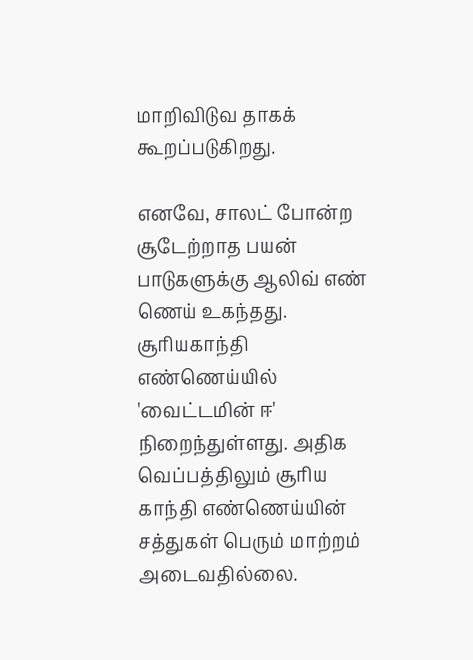மாறிவிடுவ தாகக் கூறப்படுகிறது.

எனவே, சாலட் போன்ற சூடேற்றாத பயன் பாடுகளுக்கு ஆலிவ் எண் ணெய் உகந்தது. சூரியகாந்தி எண்ணெய்யில் 'வைட்டமின் ஈ' நிறைந்துள்ளது. அதிக வெப்பத்திலும் சூரிய காந்தி எண்ணெய்யின் சத்துகள் பெரும் மாற்றம் அடைவதில்லை.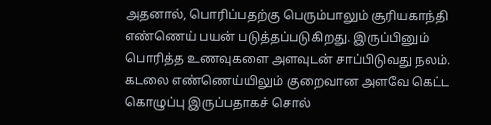அதனால், பொரிப்பதற்கு பெரும்பாலும் சூரியகாந்தி எண்ணெய் பயன் படுத்தப்படுகிறது. இருப்பினும் பொரித்த உணவுகளை அளவுடன் சாப்பிடுவது நலம். கடலை எண்ணெய்யிலும் குறைவான அளவே கெட்ட கொழுப்பு இருப்பதாகச் சொல்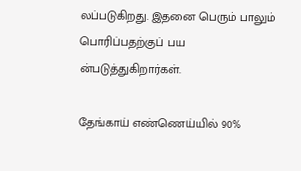லப்படுகிறது. இதனை பெரும் பாலும் பொரிப்பதற்குப் பய ன்படுத்துகிறார்கள்.

தேங்காய் எண்ணெய்யில் 90%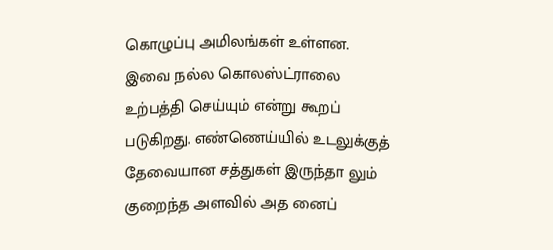கொழுப்பு அமிலங்கள் உள்ளன. இவை நல்ல கொலஸ்ட்ராலை உற்பத்தி செய்யும் என்று கூறப் படுகிறது. எண்ணெய்யில் உடலுக்குத் தேவையான சத்துகள் இருந்தா லும் குறைந்த அளவில் அத னைப்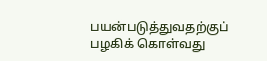பயன்படுத்துவதற்குப் பழகிக் கொள்வது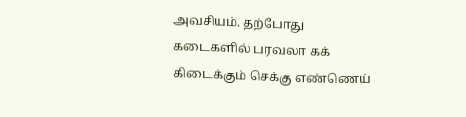அவசியம். தற்போது கடைகளில் பரவலா கக் கிடைக்கும் செக்கு எண்ணெய்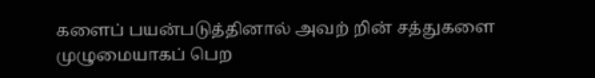களைப் பயன்படுத்தினால் அவற் றின் சத்துகளை முழுமையாகப் பெற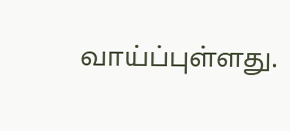வாய்ப்புள்ளது.